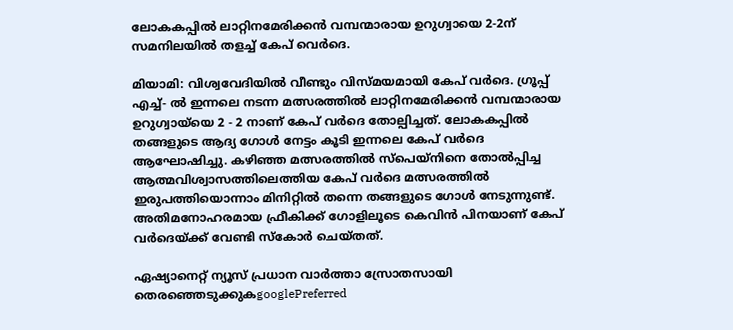ലോകകപ്പിൽ ലാറ്റിനമേരിക്കൻ വമ്പന്മാരായ ഉറുഗ്വായെ 2-2ന് സമനിലയിൽ തളച്ച് കേപ് വെർദെ.

മിയാമി: വിശ്വവേദിയിൽ വീണ്ടും വിസ്മയമായി കേപ് വർദെ. ഗ്രൂപ്പ് എച്ച്- ൽ ഇന്നലെ നടന്ന മത്സരത്തിൽ ലാറ്റിനമേരിക്കൻ വമ്പന്മാരായ ഉറുഗ്വായ്‌യെ 2 - 2 നാണ് കേപ് വർദെ തോല്പിച്ചത്. ലോകകപ്പിൽ തങ്ങളുടെ ആദ്യ ഗോൾ നേട്ടം കൂടി ഇന്നലെ കേപ് വർദെ ആഘോഷിച്ചു. കഴിഞ്ഞ മത്സരത്തിൽ സ്പെയ്നിനെ തോൽപ്പിച്ച ആത്മവിശ്വാസത്തിലെത്തിയ കേപ് വർദെ മത്സരത്തിൽ ഇരുപത്തിയൊന്നാം മിനിറ്റിൽ തന്നെ തങ്ങളുടെ ഗോൾ നേടുന്നുണ്ട്. അതിമനോഹരമായ ഫ്രീകിക്ക് ഗോളിലൂടെ കെവിൻ പിനയാണ് കേപ് വർദെയ്ക്ക് വേണ്ടി സ്‌കോർ ചെയ്തത്.

ഏഷ്യാനെറ്റ് ന്യൂസ് പ്രധാന വാർത്താ സ്രോതസായി തെരഞ്ഞെടുക്കുകgooglePreferred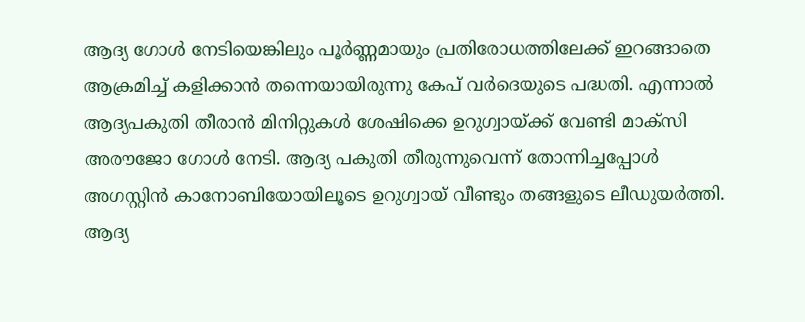ആദ്യ ഗോൾ നേടിയെങ്കിലും പൂർണ്ണമായും പ്രതിരോധത്തിലേക്ക് ഇറങ്ങാതെ ആക്രമിച്ച് കളിക്കാൻ തന്നെയായിരുന്നു കേപ് വർദെയുടെ പദ്ധതി. എന്നാൽ ആദ്യപകുതി തീരാൻ മിനിറ്റുകൾ ശേഷിക്കെ ഉറുഗ്വായ്ക്ക് വേണ്ടി മാക്സി അരൗജോ ഗോൾ നേടി. ആദ്യ പകുതി തീരുന്നുവെന്ന് തോന്നിച്ചപ്പോൾ അഗസ്റ്റിൻ കാനോബിയോയിലൂടെ ഉറുഗ്വായ് വീണ്ടും തങ്ങളുടെ ലീഡുയർത്തി. ആദ്യ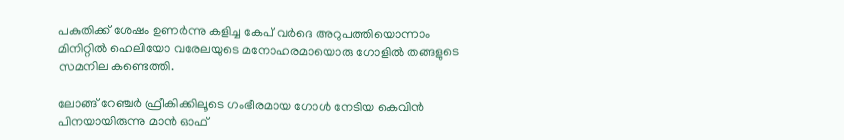പകുതിക്ക് ശേഷം ഉണർന്നു കളിച്ച കേപ് വർദെ അറുപത്തിയൊന്നാം മിനിറ്റിൽ ഹെലിയോ വരേലയുടെ മനോഹരമായൊരു ഗോളിൽ തങ്ങളുടെ സമനില കണ്ടെത്തി.

ലോങ്ങ് റേഞ്ചർ ഫ്രീകിക്കിലൂടെ ഗംഭീരമായ ഗോൾ നേടിയ കെവിൻ പിനയായിരുന്നു മാൻ ഓഫ്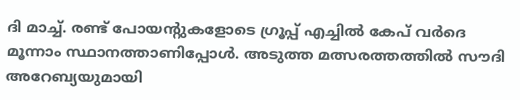ദി മാച്ച്. രണ്ട് പോയന്റുകളോടെ ഗ്രൂപ്പ് എച്ചിൽ കേപ് വർദെ മൂന്നാം സ്ഥാനത്താണിപ്പോൾ. അടുത്ത മത്സരത്തത്തിൽ സൗദി അറേബ്യയുമായി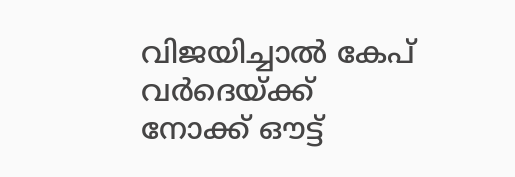വിജയിച്ചാൽ കേപ് വർദെയ്ക്ക് നോക്ക് ഔട്ട്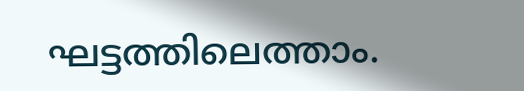ഘട്ടത്തിലെത്താം.